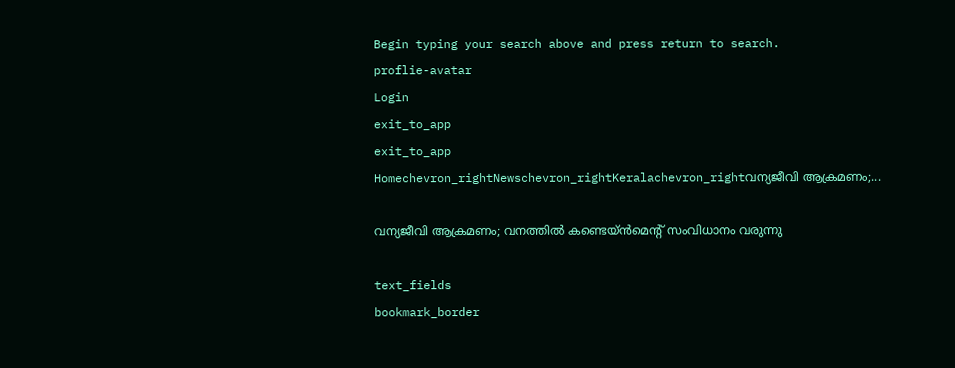Begin typing your search above and press return to search.
proflie-avatar
Login
exit_to_app
exit_to_app
Homechevron_rightNewschevron_rightKeralachevron_rightവന്യജീവി ആക്രമണം;...

വന്യജീവി ആക്രമണം; വനത്തിൽ കണ്ടെയ്ൻമെന്‍റ് സംവിധാനം വരുന്നു

text_fields
bookmark_border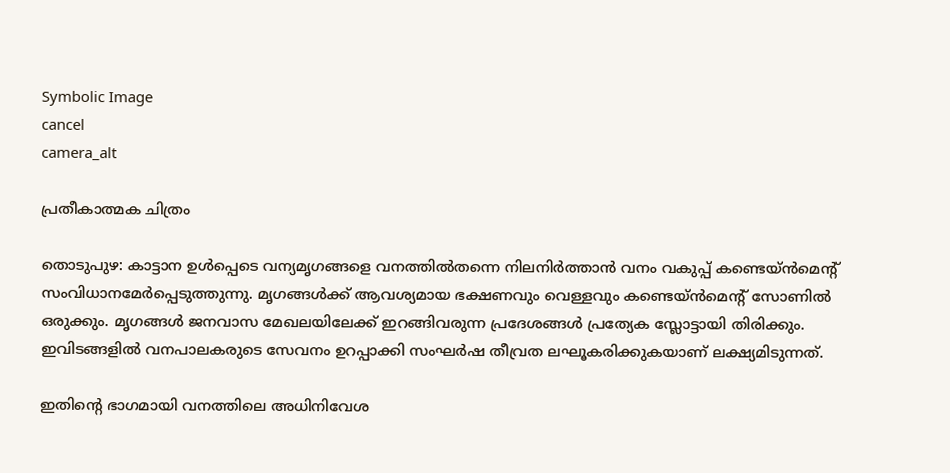Symbolic Image
cancel
camera_alt

പ്രതീകാത്മക ചിത്രം

തൊടുപുഴ: കാട്ടാന ഉൾപ്പെടെ വന്യമൃഗങ്ങളെ വനത്തിൽതന്നെ നിലനിർത്താൻ വനം വകുപ്പ് കണ്ടെയ്ൻമെന്‍റ് സംവിധാനമേർപ്പെടുത്തുന്നു. മൃഗങ്ങൾക്ക് ആവശ്യമായ ഭക്ഷണവും വെള്ളവും കണ്ടെയ്ൻമെന്‍റ് സോണിൽ ഒരുക്കും. മൃഗങ്ങൾ ജനവാസ മേഖലയിലേക്ക് ഇറങ്ങിവരുന്ന പ്രദേശങ്ങൾ പ്രത്യേക സ്ലോട്ടായി തിരിക്കും. ഇവിടങ്ങളിൽ വനപാലകരുടെ സേവനം ഉറപ്പാക്കി സംഘർഷ തീവ്രത ലഘൂകരിക്കുകയാണ് ലക്ഷ്യമിടുന്നത്.

ഇതിന്‍റെ ഭാഗമായി വനത്തിലെ അധിനിവേശ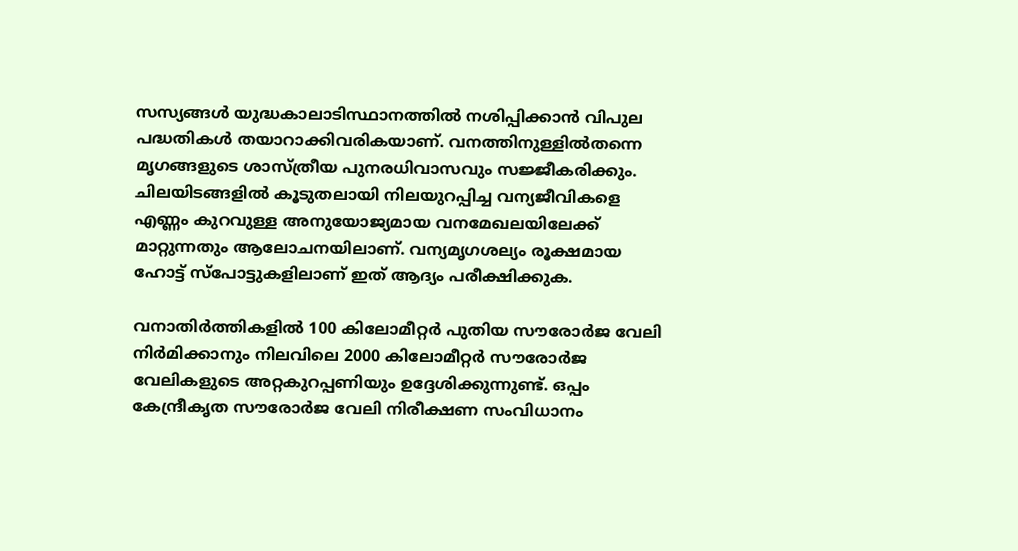സസ്യങ്ങൾ യുദ്ധകാലാടിസ്ഥാനത്തിൽ നശിപ്പിക്കാൻ വിപുല പദ്ധതികൾ തയാറാക്കിവരികയാണ്. വനത്തിനുള്ളിൽതന്നെ മൃഗങ്ങളുടെ ശാസ്ത്രീയ പുനരധിവാസവും സജ്ജീകരിക്കും. ചിലയിടങ്ങളിൽ കൂടുതലായി നിലയുറപ്പിച്ച വന്യജീവികളെ എണ്ണം കുറവുള്ള അനുയോജ്യമായ വനമേഖലയിലേക്ക് മാറ്റുന്നതും ആലോചനയിലാണ്. വന്യമൃഗശല്യം രൂക്ഷമായ ഹോട്ട് സ്പോട്ടുകളിലാണ് ഇത് ആദ്യം പരീക്ഷിക്കുക.

വനാതിർത്തികളിൽ 100 കിലോമീറ്റർ പുതിയ സൗരോർജ വേലി നിർമിക്കാനും നിലവിലെ 2000 കിലോമീറ്റർ സൗരോർജ വേലികളുടെ അറ്റകുറപ്പണിയും ഉദ്ദേശിക്കുന്നുണ്ട്. ഒപ്പം കേന്ദ്രീകൃത സൗരോർജ വേലി നിരീക്ഷണ സംവിധാനം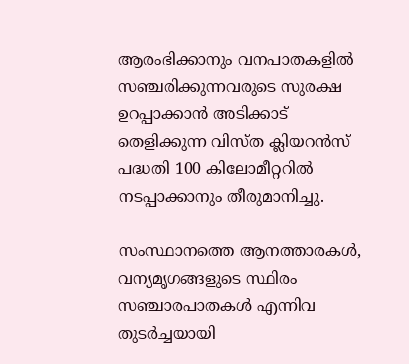ആരംഭിക്കാനും വനപാതകളിൽ സഞ്ചരിക്കുന്നവരുടെ സുരക്ഷ ഉറപ്പാക്കാൻ അടിക്കാട് തെളിക്കുന്ന വിസ്ത ക്ലിയറൻസ് പദ്ധതി 100 കിലോമീറ്ററിൽ നടപ്പാക്കാനും തീരുമാനിച്ചു.

സംസ്ഥാനത്തെ ആനത്താരകൾ, വന്യമൃഗങ്ങളുടെ സ്ഥിരം സഞ്ചാരപാതകൾ എന്നിവ തുടർച്ചയായി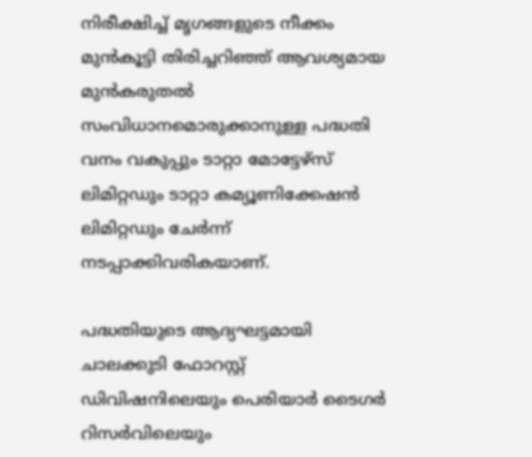നിരീക്ഷിച്ച് മൃഗങ്ങളുടെ നീക്കം മുൻകൂട്ടി തിരിച്ചറിഞ്ഞ് ആവശ്യമായ മുൻകരുതൽ സംവിധാനമൊരുക്കാനുള്ള പദ്ധതി വനം വകുപ്പും ടാറ്റാ മോട്ടേഴ്സ് ലിമിറ്റഡും ടാറ്റാ കമ്യൂണിക്കേഷൻ ലിമിറ്റഡും ചേർന്ന് നടപ്പാക്കിവരികയാണ്.

പദ്ധതിയുടെ ആദ്യഘട്ടമായി ചാലക്കുടി ഫോറസ്റ്റ് ഡിവിഷനിലെയും പെരിയാർ ടൈഗർ റിസർവിലെയും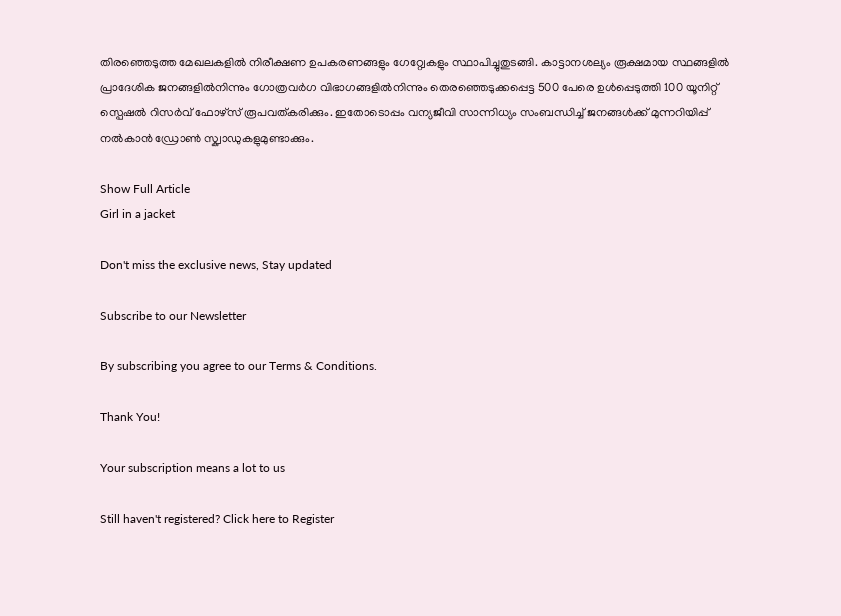തിരഞ്ഞെടുത്ത മേഖലകളിൽ നിരീക്ഷണ ഉപകരണങ്ങളും ഗേറ്റ്വേകളും സ്ഥാപിച്ചുതുടങ്ങി. കാട്ടാനശല്യം രൂക്ഷമായ സ്ഥങ്ങളിൽ പ്രാദേശിക ജനങ്ങളിൽനിന്നും ഗോത്രവർഗ വിഭാഗങ്ങളിൽനിന്നും തെരഞ്ഞെടുക്കപ്പെട്ട 500 പേരെ ഉൾപ്പെടുത്തി 100 യൂനിറ്റ് സ്പെഷൽ റിസർവ് ഫോഴ്സ് രൂപവത്കരിക്കും. ഇതോടൊപ്പം വന്യജീവി സാന്നിധ്യം സംബന്ധിച്ച് ജനങ്ങൾക്ക് മുന്നറിയിപ്പ് നൽകാൻ ഡ്രോൺ സ്ക്വാഡുകളുമുണ്ടാക്കും.

Show Full Article
Girl in a jacket

Don't miss the exclusive news, Stay updated

Subscribe to our Newsletter

By subscribing you agree to our Terms & Conditions.

Thank You!

Your subscription means a lot to us

Still haven't registered? Click here to Register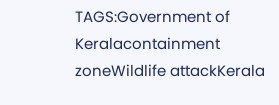TAGS:Government of Keralacontainment zoneWildlife attackKerala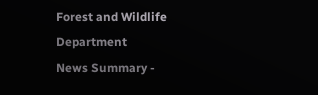Forest and Wildlife Department
News Summary -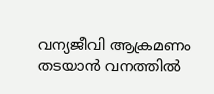വന്യജീവി ആക്രമണം തടയാൻ വനത്തിൽ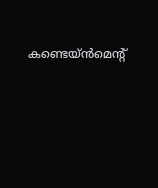കണ്ടെയ്ൻമെന്‍റ്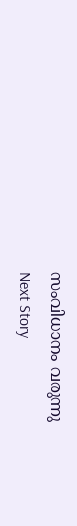സംവിധാനം വരുന്നു
Next Story